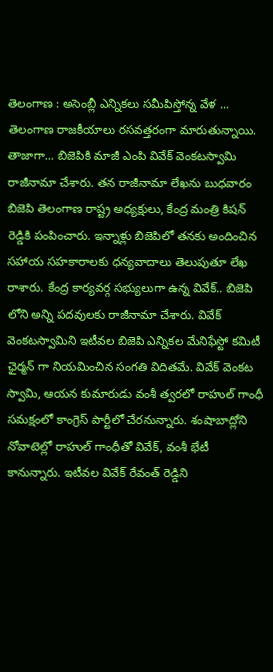తెలంగాణ : అసెంబ్లీ ఎన్నికలు సమీపిస్తోన్న వేళ ... తెలంగాణ రాజకీయాలు రసవత్తరంగా మారుతున్నాయి. తాజాగా... బిజెపికి మాజీ ఎంపి వివేక్ వెంకటస్వామి రాజీనామా చేశారు. తన రాజీనామా లేఖను బుధవారం బిజెపి తెలంగాణ రాష్ట్ర అధ్యక్షులు, కేంద్ర మంత్రి కిషన్ రెడ్డికి పంపించారు. ఇన్నాళ్లు బిజెపిలో తనకు అందించిన సహాయ సహకారాలకు ధన్యవాదాలు తెలుపుతూ లేఖ రాశారు. కేంద్ర కార్యవర్గ సభ్యులుగా ఉన్న వివేక్.. బిజెపి లోని అన్ని పదవులకు రాజీనామా చేశారు. వివేక్ వెంకటస్వామిని ఇటీవల బిజెపి ఎన్నికల మేనిఫేస్టో కమిటీ ఛైర్మన్ గా నియమించిన సంగతి విదితమే. వివేక్ వెంకట స్వామి, ఆయన కుమారుడు వంశీ త్వరలో రాహుల్ గాంధీ సమక్షంలో కాంగ్రెస్ పార్టీలో చేరనున్నారు. శంషాబాద్లోని నోవాటెల్లో రాహుల్ గాంధీతో వివేక్, వంశీ భేటీ కానున్నారు. ఇటీవల వివేక్ రేవంత్ రెడ్డిని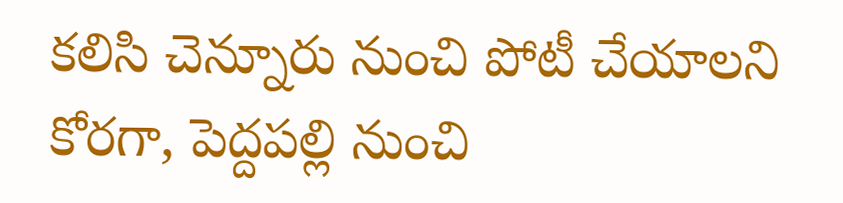కలిసి చెన్నూరు నుంచి పోటీ చేయాలని కోరగా, పెద్దపల్లి నుంచి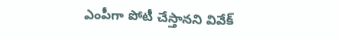ఎంపీగా పోటీ చేస్తానని వివేక్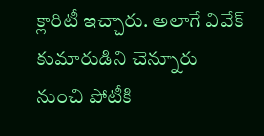క్లారిటీ ఇచ్చారు. అలాగే వివేక్ కుమారుడిని చెన్నూరు నుంచి పోటీకి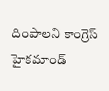దింపాలని కాంగ్రెస్ హైకమాండ్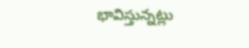భావిస్తున్నట్లు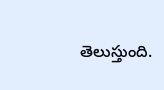తెలుస్తుంది.